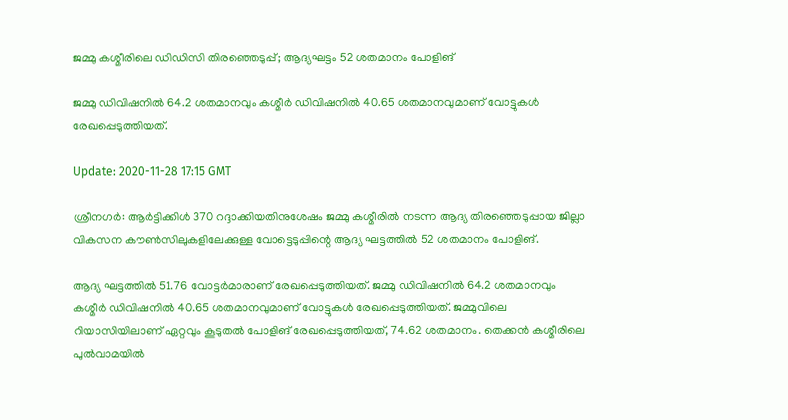ജമ്മു കശ്മീരിലെ ഡിഡിസി തിരഞ്ഞെടുപ്പ്; ആദ്യഘട്ടം 52 ശതമാനം പോളിങ്

ജമ്മു ഡിവിഷനിൽ 64.2 ശതമാനവും കശ്മീർ ഡിവിഷനിൽ 40.65 ശതമാനവുമാണ് വോട്ടുകൾ രേഖപ്പെടുത്തിയത്.

Update: 2020-11-28 17:15 GMT

ശ്രീനഗർ: ആർട്ടിക്കിൾ 370 റദ്ദാക്കിയതിനുശേഷം ജമ്മു കശ്മീരിൽ നടന്ന ആദ്യ തിരഞ്ഞെടുപ്പായ ജില്ലാ വികസന കൗൺസിലുകളിലേക്കുള്ള വോട്ടെടുപ്പിന്റെ ആദ്യ ഘട്ടത്തിൽ 52 ശതമാനം പോളിങ്.

ആദ്യ ഘട്ടത്തിൽ 51.76 വോട്ടർമാരാണ് രേഖപ്പെടുത്തിയത്. ജമ്മു ഡിവിഷനിൽ 64.2 ശതമാനവും കശ്മീർ ഡിവിഷനിൽ 40.65 ശതമാനവുമാണ് വോട്ടുകൾ രേഖപ്പെടുത്തിയത്. ജമ്മുവിലെ റിയാസിയിലാണ് ഏറ്റവും കൂടുതൽ പോളിങ് രേഖപ്പെടുത്തിയത്, 74.62 ശതമാനം. തെക്കൻ കശ്മീരിലെ പുൽവാമയിൽ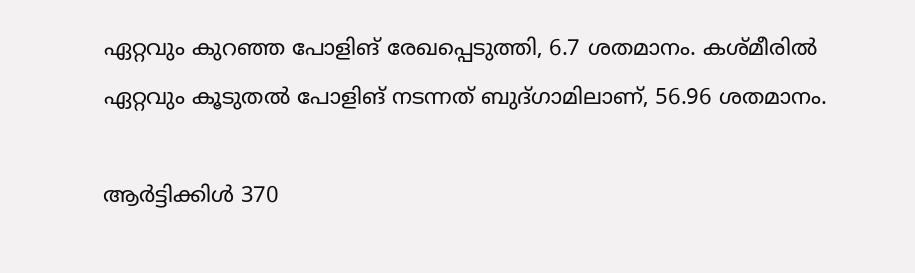ഏറ്റവും കുറഞ്ഞ പോളിങ് രേഖപ്പെടുത്തി, 6.7 ശതമാനം. കശ്മീരിൽ ഏറ്റവും കൂടുതൽ പോളിങ് നടന്നത് ബുദ്ഗാമിലാണ്, 56.96 ശതമാനം.

ആർട്ടിക്കിൾ 370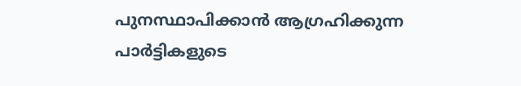പുനസ്ഥാപിക്കാൻ ആഗ്രഹിക്കുന്ന പാർട്ടികളുടെ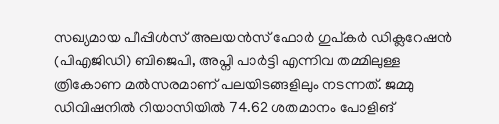സഖ്യമായ പീപ്പിൾസ് അലയൻസ് ഫോർ ഗുപ്കർ ഡിക്ലറേഷൻ (പി‌എജിഡി) ബിജെപി, അപ്നി പാർട്ടി എന്നിവ തമ്മിലുള്ള ത്രികോണ മൽസരമാണ് പലയിടങ്ങളിലും നടന്നത്. ജമ്മു ഡിവിഷനിൽ റിയാസിയിൽ 74.62 ശതമാനം പോളിങ്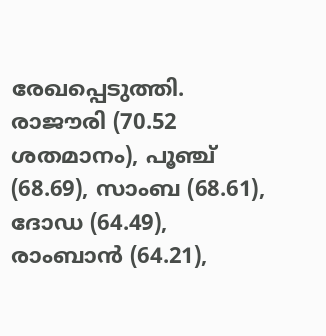രേഖപ്പെടുത്തി. രാജൗരി (70.52 ശതമാനം), പൂഞ്ച് (68.69), സാംബ (68.61), ദോഡ (64.49), രാംബാൻ (64.21),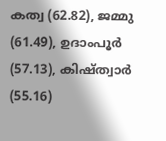കത്വ (62.82), ജമ്മു (61.49), ഉദാംപൂർ (57.13), കിഷ്ത്വാർ (55.16)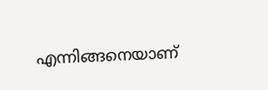എന്നിങ്ങനെയാണ്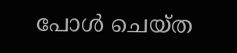പോൾ ചെയ്ത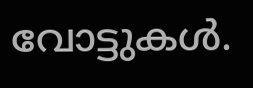വോട്ടുകൾ.